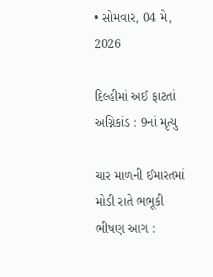• સોમવાર, 04 મે, 2026

દિલ્હીમાં અઈ ફાટતાં અગ્નિકાંડ : 9નાં મૃત્યુ

ચાર માળની ઈમારતમાં મોડી રાતે ભભૂકી ભીષણ આગ :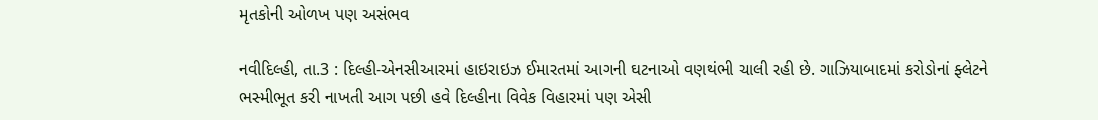મૃતકોની ઓળખ પણ અસંભવ

નવીદિલ્હી, તા.3 : દિલ્હી-એનસીઆરમાં હાઇરાઇઝ ઈમારતમાં આગની ઘટનાઓ વણથંભી ચાલી રહી છે. ગાઝિયાબાદમાં કરોડોનાં ફ્લેટને ભસ્મીભૂત કરી નાખતી આગ પછી હવે દિલ્હીના વિવેક વિહારમાં પણ એસી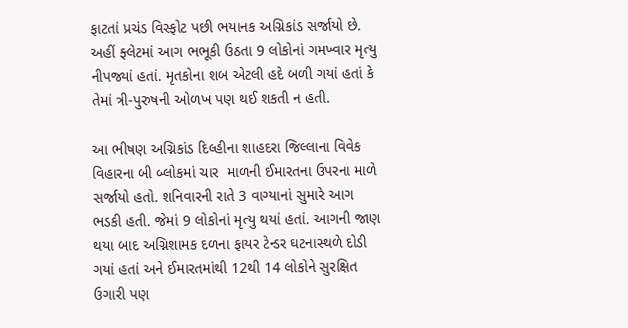ફાટતાં પ્રચંડ વિસ્ફોટ પછી ભયાનક અગ્નિકાંડ સર્જાયો છે. અહીં ફ્લેટમાં આગ ભભૂકી ઉઠતા 9 લોકોનાં ગમખ્વાર મૃત્યુ નીપજ્યાં હતાં. મૃતકોના શબ એટલી હદે બળી ગયાં હતાં કે તેમાં ત્રી-પુરુષની ઓળખ પણ થઈ શકતી ન હતી.

આ ભીષણ અગ્નિકાંડ દિલ્હીના શાહદરા જિલ્લાના વિવેક વિહારના બી બ્લોકમાં ચાર  માળની ઈમારતના ઉપરના માળે સર્જાયો હતો. શનિવારની રાતે 3 વાગ્યાનાં સુમારે આગ ભડકી હતી. જેમાં 9 લોકોનાં મૃત્યુ થયાં હતાં. આગની જાણ થયા બાદ અગ્નિશામક દળના ફાયર ટેન્ડર ઘટનાસ્થળે દોડી ગયાં હતાં અને ઈમારતમાંથી 12થી 14 લોકોને સુરક્ષિત ઉગારી પણ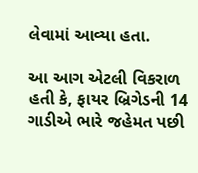લેવામાં આવ્યા હતા.

આ આગ એટલી વિકરાળ હતી કે, ફાયર બ્રિગેડની 14 ગાડીએ ભારે જહેમત પછી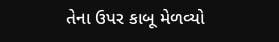તેના ઉપર કાબૂ મેળવ્યો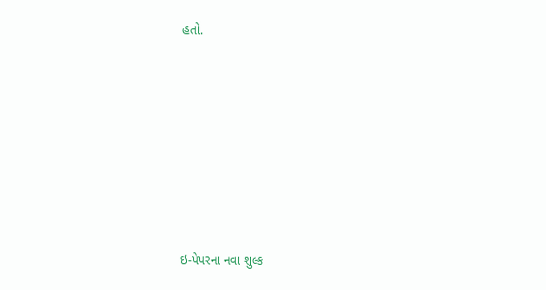હતો.











ઇ-પેપરના નવા શુલ્ક